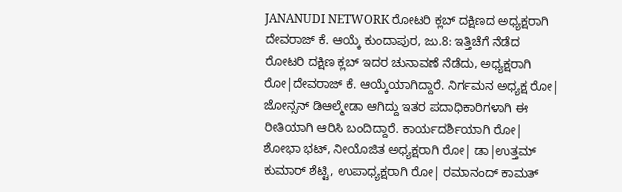JANANUDI NETWORK ರೋಟರಿ ಕ್ಲಬ್ ದಕ್ಷಿಣದ ಅಧ್ಯಕ್ಷರಾಗಿ ದೇವರಾಜ್ ಕೆ. ಆಯ್ಕೆ ಕುಂದಾಪುರ, ಜು.8: ಇತ್ತಿಚೆಗೆ ನೆಡೆದ ರೋಟರಿ ದಕ್ಷಿಣ ಕ್ಲಬ್ ಇದರ ಚುನಾವಣೆ ನೆಡೆದು, ಅಧ್ಯಕ್ಷರಾಗಿ ರೋ|ದೇವರಾಜ್ ಕೆ. ಆಯ್ಕೆಯಾಗಿದ್ದಾರೆ. ನಿರ್ಗಮನ ಅಧ್ಯಕ್ಷ ರೋ| ಜೋನ್ಸನ್ ಡಿಆಲ್ಮೇಡಾ ಆಗಿದ್ದು ಇತರ ಪದಾಧಿಕಾರಿಗಳಾಗಿ ಈ ರೀತಿಯಾಗಿ ಆರಿಸಿ ಬಂದಿದ್ದಾರೆ. ಕಾರ್ಯದರ್ಶಿಯಾಗಿ ರೋ| ಶೋಭಾ ಭಟ್, ನೀಯೊಜಿತ ಅಧ್ಯಕ್ಷರಾಗಿ ರೋ| ಡಾ|ಉತ್ತಮ್ ಕುಮಾರ್ ಶೆಟ್ಟಿ, ಉಪಾಧ್ಯಕ್ಷರಾಗಿ ರೋ| ರಮಾನಂದ್ ಕಾಮತ್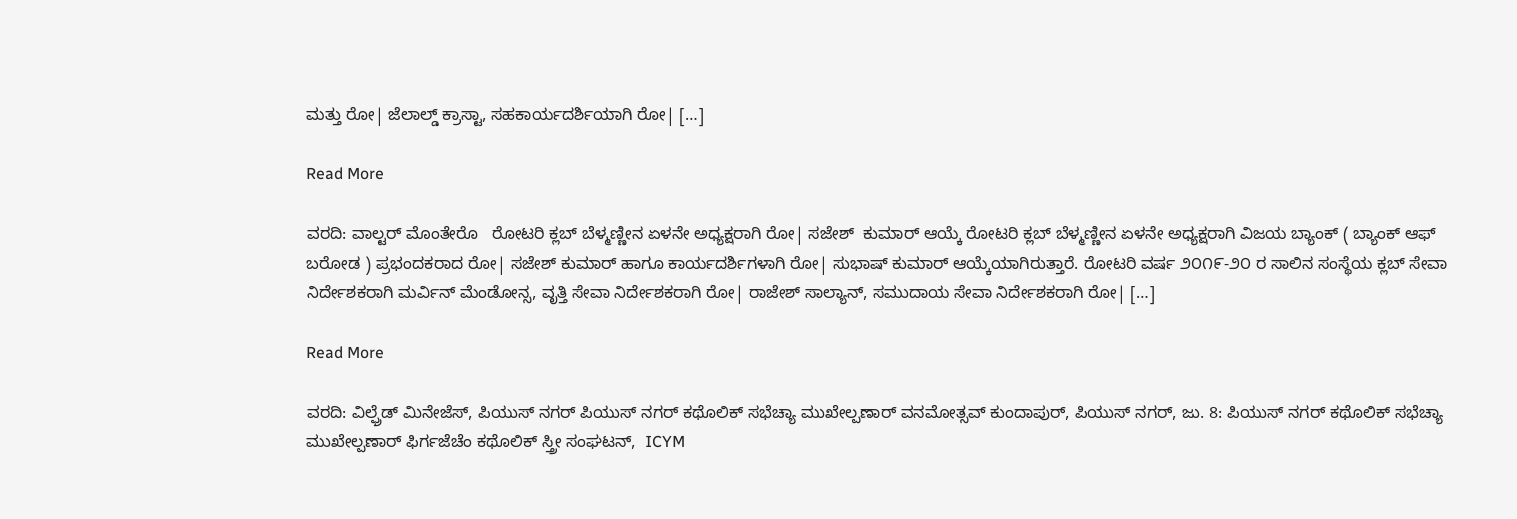ಮತ್ತು ರೋ| ಜೆಲಾಲ್ಡ್ ಕ್ರಾಸ್ಟಾ, ಸಹಕಾರ್ಯದರ್ಶಿಯಾಗಿ ರೋ| […]

Read More

ವರದಿ: ವಾಲ್ಟರ್ ಮೊಂತೇರೊ   ರೋಟರಿ ಕ್ಲಬ್ ಬೆಳ್ಮಣ್ಣೀನ ಏಳನೇ ಅಧ್ಯಕ್ಷರಾಗಿ ರೋ| ಸಜೇಶ್  ಕುಮಾರ್ ಆಯ್ಕೆ ರೋಟರಿ ಕ್ಲಬ್ ಬೆಳ್ಮಣ್ಣೀನ ಏಳನೇ ಅಧ್ಯಕ್ಷರಾಗಿ ವಿಜಯ ಬ್ಯಾಂಕ್ ( ಬ್ಯಾಂಕ್ ಆಫ್ ಬರೋಡ ) ಪ್ರಭಂದಕರಾದ ರೋ| ಸಜೇಶ್ ಕುಮಾರ್ ಹಾಗೂ ಕಾರ್ಯದರ್ಶಿಗಳಾಗಿ ರೋ| ಸುಭಾಷ್ ಕುಮಾರ್ ಆಯ್ಕೆಯಾಗಿರುತ್ತಾರೆ. ರೋಟರಿ ವರ್ಷ ೨೦೧೯-೨೦ ರ ಸಾಲಿನ ಸಂಸ್ಥೆಯ ಕ್ಲಬ್ ಸೇವಾ ನಿರ್ದೇಶಕರಾಗಿ ಮರ್ವಿನ್ ಮೆಂಡೋನ್ಸ, ವೃತ್ತಿ ಸೇವಾ ನಿರ್ದೇಶಕರಾಗಿ ರೋ| ರಾಜೇಶ್ ಸಾಲ್ಯಾನ್, ಸಮುದಾಯ ಸೇವಾ ನಿರ್ದೇಶಕರಾಗಿ ರೋ| […]

Read More

ವರದಿ: ವಿಲ್ಫ್ರೆಡ್ ಮಿನೇಜೆಸ್, ಪಿಯುಸ್ ನಗರ್ ಪಿಯುಸ್ ನಗರ್ ಕಥೊಲಿಕ್ ಸಭೆಚ್ಯಾ ಮುಖೇಲ್ಪಣಾರ್ ವನಮೋತ್ಸವ್ ಕುಂದಾಪುರ್, ಪಿಯುಸ್ ನಗರ್, ಜು. 8: ಪಿಯುಸ್ ನಗರ್ ಕಥೊಲಿಕ್ ಸಭೆಚ್ಯಾ ಮುಖೇಲ್ಪಣಾರ್ ಫಿರ್ಗಜೆಚೆಂ ಕಥೊಲಿಕ್ ಸ್ತ್ರೀ ಸಂಘಟನ್,  ICYM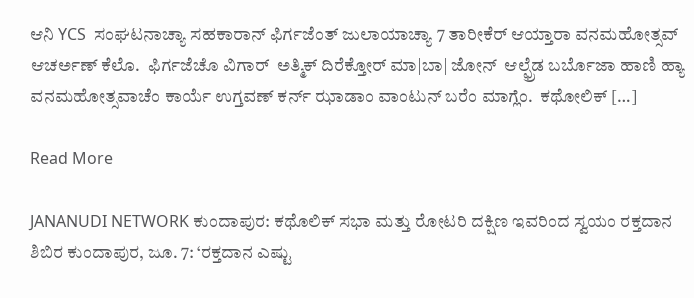ಆನಿ YCS  ಸಂಘಟನಾಚ್ಯಾ ಸಹಕಾರಾನ್ ಫಿರ್ಗಜೆಂತ್ ಜುಲಾಯಾಚ್ಯಾ 7 ತಾರೀಕೆರ್ ಆಯ್ತಾರಾ ವನಮಹೋತ್ಸವ್ ಆಚರ್ಅಣ್ ಕೆಲೊ.  ಫಿರ್ಗಜೆಚೊ ವಿಗಾರ್  ಅತ್ಮಿಕ್ ದಿರೆಕ್ತೋರ್ ಮಾ|ಬಾ| ಜೋನ್  ಆಲ್ಫ್ರೆಡ ಬರ್ಬೊಜಾ ಹಾಣಿ ಹ್ಯಾ ವನಮಹೋತ್ಸವಾಚೆಂ ಕಾರ್ಯೆ ಉಗ್ತವಣ್ ಕರ್ನ್ ಝಾಡಾಂ ವಾಂಟುನ್ ಬರೆಂ ಮಾಗ್ಲೆಂ.  ಕಥೋಲಿಕ್ […]

Read More

JANANUDI NETWORK ಕುಂದಾಪುರ: ಕಥೊಲಿಕ್ ಸಭಾ ಮತ್ತು ರೋಟರಿ ದಕ್ಷಿಣ ಇವರಿಂದ ಸ್ವಯಂ ರಕ್ತದಾನ ಶಿಬಿರ ಕುಂದಾಪುರ, ಜೂ. 7: ‘ರಕ್ತದಾನ ಎಷ್ಟು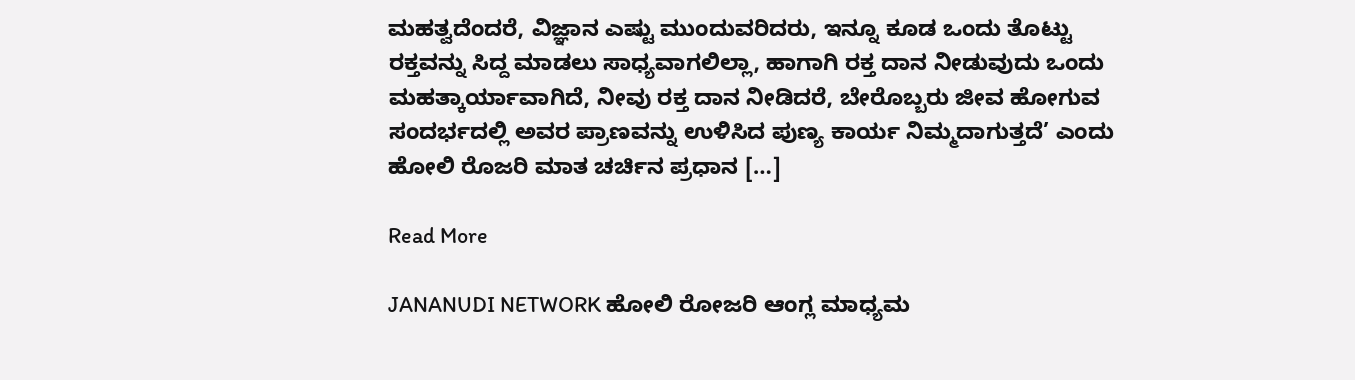ಮಹತ್ವದೆಂದರೆ, ವಿಜ್ಞಾನ ಎಷ್ಟು ಮುಂದುವರಿದರು, ಇನ್ನೂ ಕೂಡ ಒಂದು ತೊಟ್ಟು ರಕ್ತವನ್ನು ಸಿದ್ದ ಮಾಡಲು ಸಾಧ್ಯವಾಗಲಿಲ್ಲಾ, ಹಾಗಾಗಿ ರಕ್ತ ದಾನ ನೀಡುವುದು ಒಂದು ಮಹತ್ಕಾರ್ಯಾವಾಗಿದೆ, ನೀವು ರಕ್ತ ದಾನ ನೀಡಿದರೆ, ಬೇರೊಬ್ಬರು ಜೀವ ಹೋಗುವ ಸಂದರ್ಭದಲ್ಲಿ ಅವರ ಪ್ರಾಣವನ್ನು ಉಳಿಸಿದ ಪುಣ್ಯ ಕಾರ್ಯ ನಿಮ್ಮದಾಗುತ್ತದೆ’ ಎಂದು ಹೋಲಿ ರೊಜರಿ ಮಾತ ಚರ್ಚಿನ ಪ್ರಧಾನ […]

Read More

JANANUDI NETWORK ಹೋಲಿ ರೋಜರಿ ಆಂಗ್ಲ ಮಾಧ್ಯಮ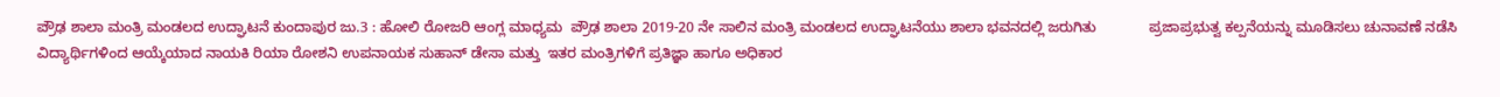ಪ್ರೌಢ ಶಾಲಾ ಮಂತ್ರಿ ಮಂಡಲದ ಉದ್ಘಾಟನೆ ಕುಂದಾಪುರ ಜು.3 : ಹೋಲಿ ರೋಜರಿ ಆಂಗ್ಲ ಮಾಧ್ಯಮ  ಪ್ರೌಢ ಶಾಲಾ 2019-20 ನೇ ಸಾಲಿನ ಮಂತ್ರಿ ಮಂಡಲದ ಉದ್ಘಾಟನೆಯು ಶಾಲಾ ಭವನದಲ್ಲಿ ಜರುಗಿತು             ಪ್ರಜಾಪ್ರಭುತ್ವ ಕಲ್ಪನೆಯನ್ನು ಮೂಡಿಸಲು ಚುನಾವಣೆ ನಡೆಸಿ ವಿದ್ಯಾರ್ಥಿಗಳಿಂದ ಆಯ್ಕೆಯಾದ ನಾಯಕಿ ರಿಯಾ ರೋಶನಿ ಉಪನಾಯಕ ಸುಹಾನ್ ಡೇಸಾ ಮತ್ತು  ಇತರ ಮಂತ್ರಿಗಳಿಗೆ ಪ್ರತಿಜ್ಞಾ ಹಾಗೂ ಅಧಿಕಾರ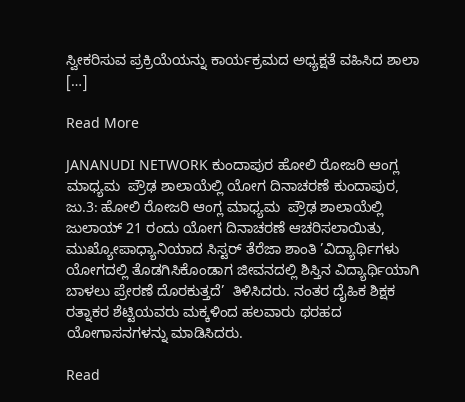ಸ್ವೀಕರಿಸುವ ಪ್ರಕ್ರಿಯೆಯನ್ನು ಕಾರ್ಯಕ್ರಮದ ಅಧ್ಯಕ್ಷತೆ ವಹಿಸಿದ ಶಾಲಾ […]

Read More

JANANUDI NETWORK ಕುಂದಾಪುರ ಹೋಲಿ ರೋಜರಿ ಆಂಗ್ಲ ಮಾಧ್ಯಮ  ಪ್ರೌಢ ಶಾಲಾಯೆಲ್ಲಿ ಯೋಗ ದಿನಾಚರಣೆ ಕುಂದಾಪುರ, ಜು.3: ಹೋಲಿ ರೋಜರಿ ಆಂಗ್ಲ ಮಾಧ್ಯಮ  ಪ್ರೌಢ ಶಾಲಾಯೆಲ್ಲಿ ಜುಲಾಯ್ 21 ರಂದು ಯೋಗ ದಿನಾಚರಣೆ ಆಚರಿಸಲಾಯಿತು, ಮುಖ್ಯೋಪಾಧ್ಯಾನಿಯಾದ ಸಿಸ್ಟರ್ ತೆರೆಜಾ ಶಾಂತಿ ’ವಿದ್ಯಾರ್ಥಿಗಳು ಯೋಗದಲ್ಲಿ ತೊಡಗಿಸಿಕೊಂಡಾಗ ಜೀವನದಲ್ಲಿ ಶಿಸ್ತಿನ ವಿದ್ಯಾರ್ಥಿಯಾಗಿ ಬಾಳಲು ಪ್ರೇರಣೆ ದೊರಕುತ್ತದೆ’  ತಿಳಿಸಿದರು. ನಂತರ ದೈಹಿಕ ಶಿಕ್ಷಕ ರತ್ನಾಕರ ಶೆಟ್ಟಿಯವರು ಮಕ್ಕಳಿಂದ ಹಲವಾರು ಥರಹದ ಯೋಗಾಸನಗಳನ್ನು ಮಾಡಿಸಿದರು.

Read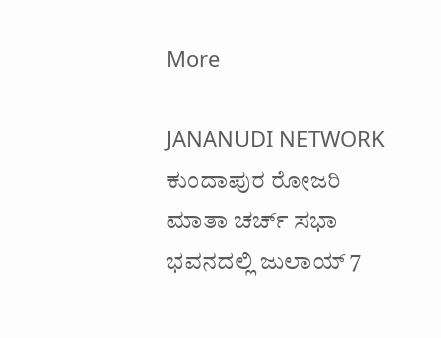More

JANANUDI NETWORK ಕುಂದಾಪುರ ರೋಜರಿ ಮಾತಾ ಚರ್ಚ್ ಸಭಾ ಭವನದಲ್ಲಿ ಜುಲಾಯ್ 7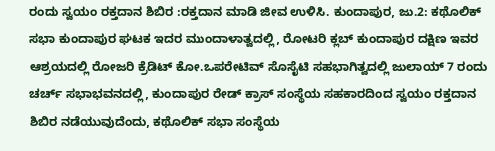ರಂದು ಸ್ವಯಂ ರಕ್ತದಾನ ಶಿಬಿರ :ರಕ್ತದಾನ ಮಾಡಿ ಜೀವ ಉಳಿಸಿ. ಕುಂದಾಪುರ, ಜು.2: ಕಥೊಲಿಕ್ ಸಭಾ ಕುಂದಾಪುರ ಘಟಕ ಇದರ ಮುಂದಾಳಾತ್ವದಲ್ಲಿ, ರೋಟರಿ ಕ್ಲಬ್ ಕುಂದಾಪುರ ದಕ್ಷಿಣ ಇವರ ಆಶ್ರಯದಲ್ಲಿ ರೋಜರಿ ಕ್ರೆಡಿಟ್ ಕೋ.ಒಪರೇಟಿವ್ ಸೊಸೈಟಿ ಸಹಭಾಗಿತ್ವದಲ್ಲಿ ಜುಲಾಯ್ 7 ರಂದು ಚರ್ಚ್ ಸಭಾಭವನದಲ್ಲಿ, ಕುಂದಾಪುರ ರೇಡ್ ಕ್ರಾಸ್ ಸಂಸ್ಥೆಯ ಸಹಕಾರದಿಂದ ಸ್ವಯಂ ರಕ್ತದಾನ ಶಿಬಿರ ನಡೆಯುವುದೆಂದು, ಕಥೊಲಿಕ್ ಸಭಾ ಸಂಸ್ಥೆಯ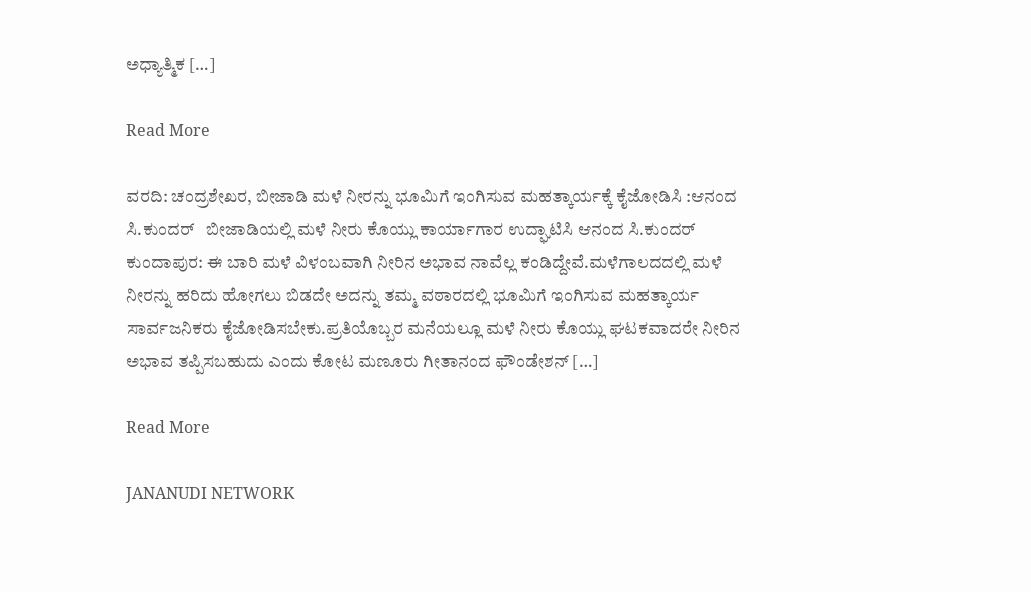ಅಧ್ಯಾತ್ಮಿಕ […]

Read More

ವರದಿ: ಚಂದ್ರಶೇಖರ, ಬೀಜಾಡಿ ಮಳೆ ನೀರನ್ನು ಭೂಮಿಗೆ ಇಂಗಿಸುವ ಮಹತ್ಕಾರ್ಯಕ್ಕೆ ಕೈಜೋಡಿಸಿ :ಆನಂದ ಸಿ.ಕುಂದರ್   ಬೀಜಾಡಿಯಲ್ಲಿ ಮಳೆ ನೀರು ಕೊಯ್ಲು ಕಾರ್ಯಾಗಾರ ಉದ್ಘಾಟಿಸಿ ಆನಂದ ಸಿ.ಕುಂದರ್ ಕುಂದಾಪುರ: ಈ ಬಾರಿ ಮಳೆ ವಿಳಂಬವಾಗಿ ನೀರಿನ ಅಭಾವ ನಾವೆಲ್ಲ ಕಂಡಿದ್ದೇವೆ.ಮಳೆಗಾಲದದಲ್ಲಿ ಮಳೆ ನೀರನ್ನು ಹರಿದು ಹೋಗಲು ಬಿಡದೇ ಅದನ್ನು ತಮ್ಮ ವಠಾರದಲ್ಲಿ ಭೂಮಿಗೆ ಇಂಗಿಸುವ ಮಹತ್ಕಾರ್ಯ ಸಾರ್ವಜನಿಕರು ಕೈಜೋಡಿಸಬೇಕು.ಪ್ರತಿಯೊಬ್ಬರ ಮನೆಯಲ್ಲೂ ಮಳೆ ನೀರು ಕೊಯ್ಲು ಘಟಕವಾದರೇ ನೀರಿನ ಅಭಾವ ತಪ್ಪಿಸಬಹುದು ಎಂದು ಕೋಟ ಮಣೂರು ಗೀತಾನಂದ ಫೌಂಡೇಶನ್ […]

Read More

JANANUDI NETWORK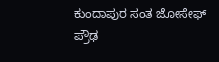ಕುಂದಾಪುರ ಸಂತ ಜೋಸೇಫ್ ಪ್ರೌಢ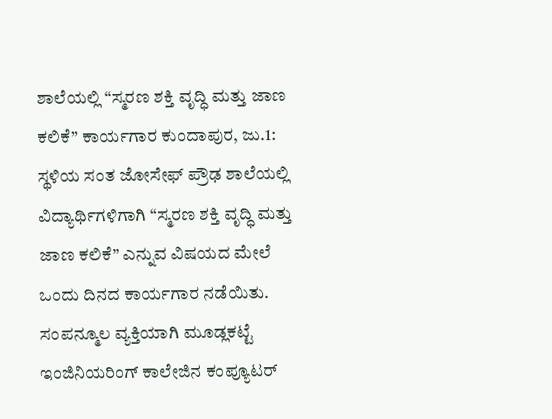ಶಾಲೆಯಲ್ಲಿ “ಸ್ಮರಣ ಶಕ್ತಿ ವೃದ್ಧಿ ಮತ್ತು ಜಾಣ ಕಲಿಕೆ” ಕಾರ್ಯಗಾರ ಕುಂದಾಪುರ, ಜು.1: ಸ್ಥಳಿಯ ಸಂತ ಜೋಸೇಫ್ ಪ್ರೌಢ ಶಾಲೆಯಲ್ಲಿ ವಿದ್ಯಾರ್ಥಿಗಳಿಗಾಗಿ “ಸ್ಮರಣ ಶಕ್ತಿ ವೃದ್ಧಿ ಮತ್ತು ಜಾಣ ಕಲಿಕೆ” ಎನ್ನುವ ವಿಷಯದ ಮೇಲೆ ಒಂದು ದಿನದ ಕಾರ್ಯಗಾರ ನಡೆಯಿತು. ಸಂಪನ್ಮೂಲ ವ್ಯಕ್ತಿಯಾಗಿ ಮೂಡ್ಲಕಟ್ಟೆ ಇಂಜಿನಿಯರಿಂಗ್ ಕಾಲೇಜಿನ ಕಂಪ್ಯೂಟರ್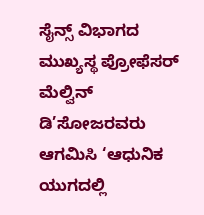ಸೈನ್ಸ್ ವಿಭಾಗದ ಮುಖ್ಯಸ್ಥ ಪ್ರೋಫೆಸರ್ ಮೆಲ್ವಿನ್ ಡಿ’ಸೋಜರವರು ಆಗಮಿಸಿ ‘ಆಧುನಿಕ ಯುಗದಲ್ಲಿ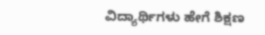ವಿದ್ಯಾರ್ಥಿಗಳು ಹೇಗೆ ಶಿಕ್ಷಣ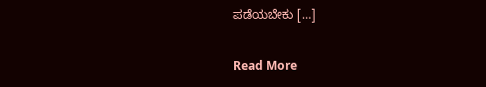ಪಡೆಯಬೇಕು […]

Read More